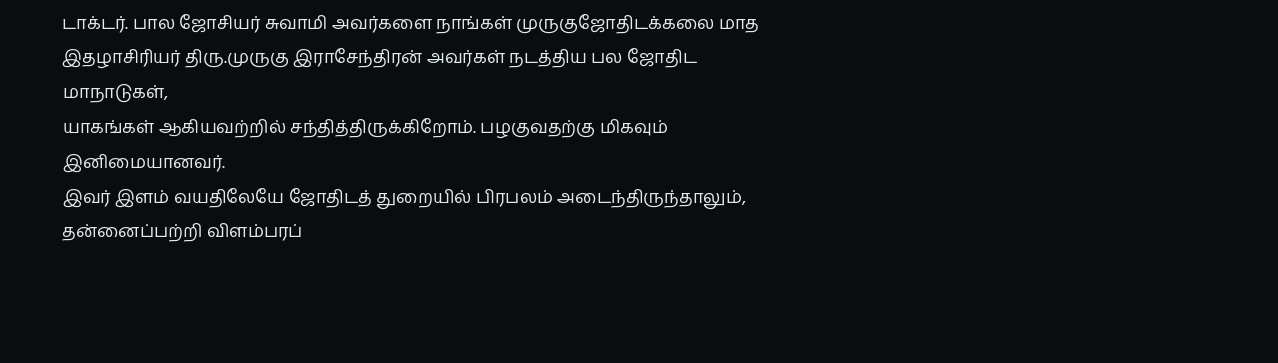டாக்டர். பால ஜோசியர் சுவாமி அவர்களை நாங்கள் முருகுஜோதிடக்கலை மாத
இதழாசிரியர் திரு.முருகு இராசேந்திரன் அவர்கள் நடத்திய பல ஜோதிட மாநாடுகள்,
யாகங்கள் ஆகியவற்றில் சந்தித்திருக்கிறோம். பழகுவதற்கு மிகவும்
இனிமையானவர்.
இவர் இளம் வயதிலேயே ஜோதிடத் துறையில் பிரபலம் அடைந்திருந்தாலும்,
தன்னைப்பற்றி விளம்பரப்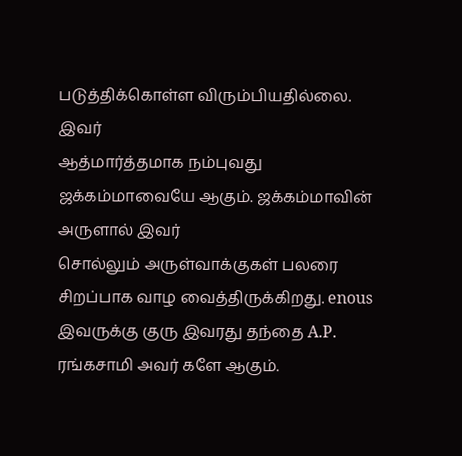படுத்திக்கொள்ள விரும்பியதில்லை. இவர்
ஆத்மார்த்தமாக நம்புவது ஜக்கம்மாவையே ஆகும். ஜக்கம்மாவின் அருளால் இவர்
சொல்லும் அருள்வாக்குகள் பலரை சிறப்பாக வாழ வைத்திருக்கிறது. enous
இவருக்கு குரு இவரது தந்தை A.P. ரங்கசாமி அவர் களே ஆகும்.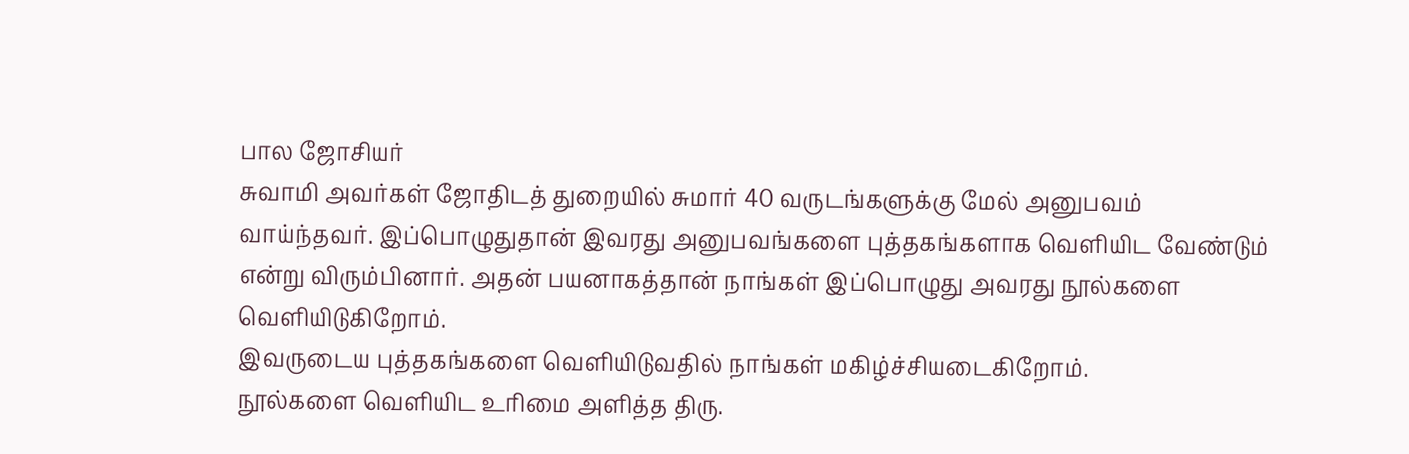பால ஜோசியர்
சுவாமி அவர்கள் ஜோதிடத் துறையில் சுமார் 40 வருடங்களுக்கு மேல் அனுபவம்
வாய்ந்தவர். இப்பொழுதுதான் இவரது அனுபவங்களை புத்தகங்களாக வெளியிட வேண்டும்
என்று விரும்பினார். அதன் பயனாகத்தான் நாங்கள் இப்பொழுது அவரது நூல்களை
வெளியிடுகிறோம்.
இவருடைய புத்தகங்களை வெளியிடுவதில் நாங்கள் மகிழ்ச்சியடைகிறோம்.
நூல்களை வெளியிட உரிமை அளித்த திரு.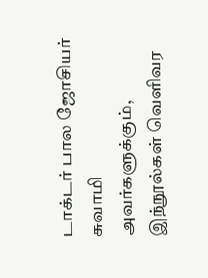டாக்டர் பால ஜோசியர் சுவாமி
அவர்களுக்கும், இந்நூல்கள் வெளிவர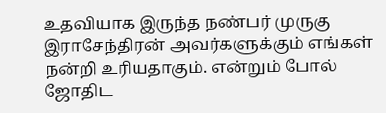உதவியாக இருந்த நண்பர் முருகு
இராசேந்திரன் அவர்களுக்கும் எங்கள் நன்றி உரியதாகும். என்றும் போல் ஜோதிட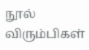நூல் விரும்பிகள்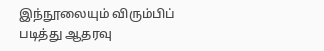இந்நூலையும் விரும்பிப் படித்து ஆதரவு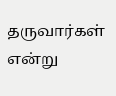தருவார்கள் என்று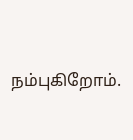நம்புகிறோம்.